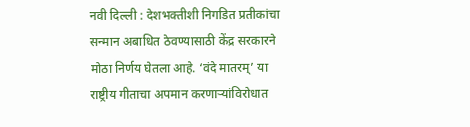नवी दिल्ली : देशभक्तीशी निगडित प्रतीकांचा सन्मान अबाधित ठेवण्यासाठी केंद्र सरकारने मोठा निर्णय घेतला आहे. ‘वंदे मातरम्’ या राष्ट्रीय गीताचा अपमान करणाऱ्यांविरोधात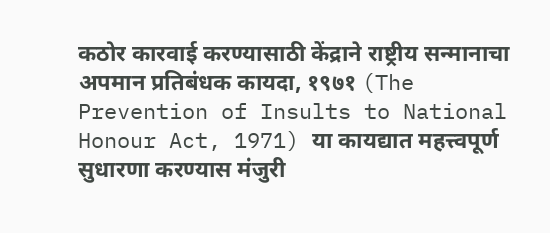कठोर कारवाई करण्यासाठी केंद्राने राष्ट्रीय सन्मानाचा अपमान प्रतिबंधक कायदा, १९७१ (The Prevention of Insults to National Honour Act, 1971) या कायद्यात महत्त्वपूर्ण सुधारणा करण्यास मंजुरी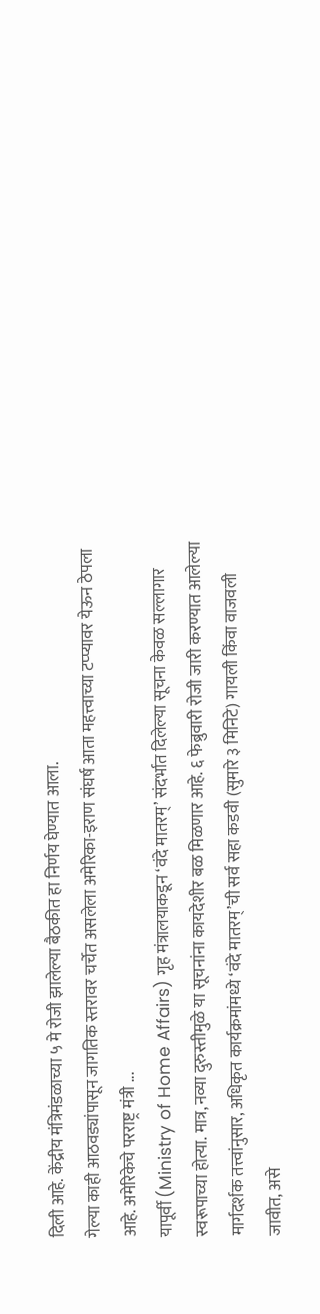दिली आहे. केंद्रीय मंत्रिमंडळाच्या ५ मे रोजी झालेल्या बैठकीत हा निर्णय घेण्यात आला.
गेल्या काही आठवड्यांपासून जागतिक स्तरावर चर्चेत असलेला अमेरिका-इराण संघर्ष आता महत्त्वाच्या टप्प्यावर येऊन ठेपला आहे. अमेरिकेचे परराष्ट्र मंत्री ...
यापूर्वी (Ministry of Home Affairs) गृह मंत्रालयाकडून ‘वंदे मातरम्’ संदर्भात दिलेल्या सूचना केवळ सल्लागार स्वरूपाच्या होत्या. मात्र, नव्या दुरुस्तीमुळे या सूचनांना कायदेशीर बळ मिळणार आहे. ६ फेब्रुवारी रोजी जारी करण्यात आलेल्या मार्गदर्शक तत्त्वांनुसार, अधिकृत कार्यक्रमांमध्ये ‘वंदे मातरम्’ची सर्व सहा कडवी (सुमारे ३ मिनिटे) गायली किंवा वाजवली जावीत, असे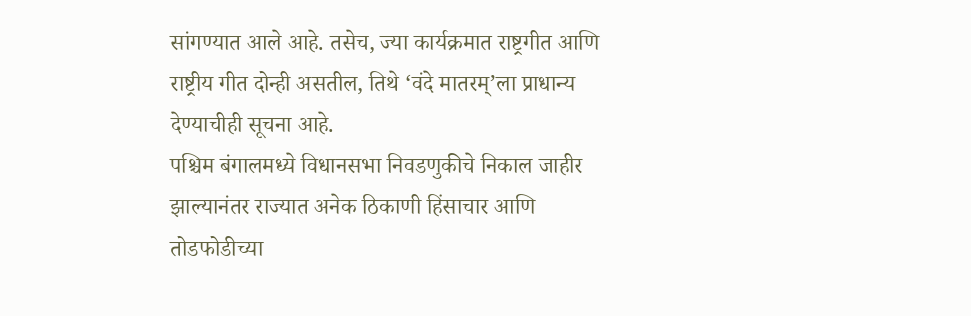सांगण्यात आले आहे. तसेच, ज्या कार्यक्रमात राष्ट्रगीत आणि राष्ट्रीय गीत दोन्ही असतील, तिथे ‘वंदे मातरम्’ला प्राधान्य देण्याचीही सूचना आहे.
पश्चिम बंगालमध्ये विधानसभा निवडणुकीचे निकाल जाहीर झाल्यानंतर राज्यात अनेक ठिकाणी हिंसाचार आणि तोडफोडीच्या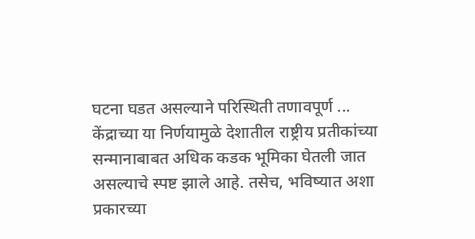घटना घडत असल्याने परिस्थिती तणावपूर्ण ...
केंद्राच्या या निर्णयामुळे देशातील राष्ट्रीय प्रतीकांच्या सन्मानाबाबत अधिक कडक भूमिका घेतली जात असल्याचे स्पष्ट झाले आहे. तसेच, भविष्यात अशा प्रकारच्या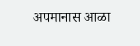अपमानास आळा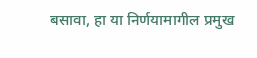बसावा, हा या निर्णयामागील प्रमुख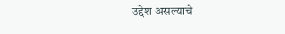उद्देश असल्याचे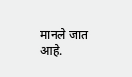मानले जात आहे.